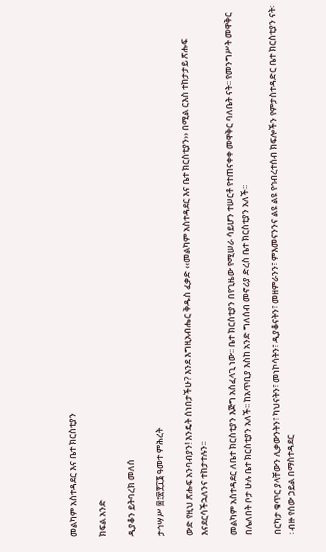መልካም አስተዳደር እና ቤተ ክርስቲያን

ክፍል አንድ

ዲያቆን ይትባረክ መለሰ

ታኅሣሥ ፰፤፳፻፲፮ ዓመተ ምሕረት

ውድ የዚህ ጽሑፍ አንባብያን! እንዴት ሰነበታችሁ? እንደ እግዚአብሔር ቅዱስ ፈቃድ ‹‹መልካም አስተዳደር እና ቤተ ክርስቲያን›› በሚል ርእስ ተከታታይ ጽሑፍ እናደርሳችኋለንና ተከታተሉን፡፡

መልካም አስተዳደር ለቤተ ክርስቲያን እጅግ አስፈላጊ ነው፡፡ ቤተ ክርስቲያን በየጊዜው የሚሠራ ሳይሆን ተሠርቶ የተጠናቀቀ መዋቅር ባለቤት ናት፡፡ የመንግሥት መዋቅር በሌለበት ቦታ ሁሉ ቤተ ክርስቲያን አለች፡፡ ከአጥቢያ እስከ አንድ ግለሰብ መኖሪያ ድረስ ቤተ ክርስቲያን አለች፡፡

በርካታ ቁጥር ያላቸውን ሊቃውንትን፣ ካህናትን፣ መነኮሳትን፣ ዲያቆናትን፣ መዘምራንን፣ ምእመናንንና ልዩ ልዩ የኅብረተሰብ ክፍሎችን የምታስተዳድር ቤተ ክርስቲያን ናት፡፡ ብዙ የሰው ኃይል በማስተዳደር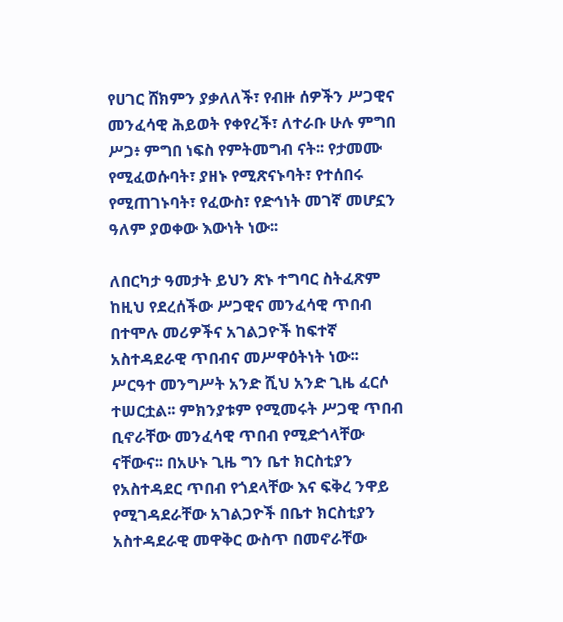የሀገር ሸክምን ያቃለለች፣ የብዙ ሰዎችን ሥጋዊና መንፈሳዊ ሕይወት የቀየረች፣ ለተራቡ ሁሉ ምግበ ሥጋ፥ ምግበ ነፍስ የምትመግብ ናት፡፡ የታመሙ የሚፈወሱባት፣ ያዘኑ የሚጽናኑባት፣ የተሰበሩ የሚጠገኑባት፣ የፈውስ፣ የድኅነት መገኛ መሆኗን ዓለም ያወቀው እውነት ነው፡፡

ለበርካታ ዓመታት ይህን ጽኑ ተግባር ስትፈጽም ከዚህ የደረሰችው ሥጋዊና መንፈሳዊ ጥበብ በተሞሉ መሪዎችና አገልጋዮች ከፍተኛ አስተዳደራዊ ጥበብና መሥዋዕትነት ነው፡፡ ሥርዓተ መንግሥት አንድ ሺህ አንድ ጊዜ ፈርሶ ተሠርቷል፡፡ ምክንያቱም የሚመሩት ሥጋዊ ጥበብ ቢኖራቸው መንፈሳዊ ጥበብ የሚድጎላቸው ናቸውና፡፡ በአሁኑ ጊዜ ግን ቤተ ክርስቲያን የአስተዳደር ጥበብ የጎደላቸው እና ፍቅረ ንዋይ የሚገዳደራቸው አገልጋዮች በቤተ ክርስቲያን አስተዳደራዊ መዋቅር ውስጥ በመኖራቸው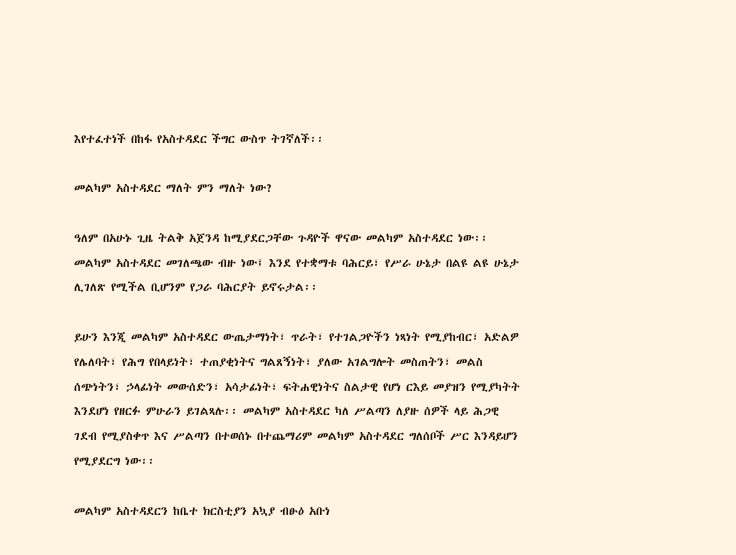እየተፈተነች በከፋ የአስተዳደር ችግር ውስጥ ትገኛለች፡፡

መልካም አስተዳደር ማለት ምን ማለት ነው?

ዓለም በአሁኑ ጊዜ ትልቅ አጀንዳ ከሚያደርጋቸው ጉዳዮች ዋናው መልካም አስተዳደር ነው፡፡ መልካም አስተዳደር መገለጫው ብዙ ነው፤ እንደ የተቋማቱ ባሕርይ፣ የሥራ ሁኔታ በልዩ ልዩ ሁኔታ ሊገለጽ የሚችል ቢሆንም የጋራ ባሕርያት ይኖሩታል፡፡

ይሁን እንጂ መልካም አስተዳደር ውጤታማነት፣ ጥራት፣ የተገልጋዮችን ነጻነት የሚያከብር፣ አድልዎ የሌለባት፣ የሕግ የበላይነት፣ ተጠያቂነትና ግልጸኝነት፣ ያለው አገልግሎት መስጠትን፣ መልስ ሰጭነትን፣ ኃላፊነት መውሰድን፣ አሳታፊነት፣ ፍትሐዊነትና ስልታዊ የሆነ ርእይ መያዝን የሚያካትት እንደሆነ የዘርፉ ምሁራን ይገልጻሉ፡፡ መልካም አስተዳደር ካለ ሥልጣን ለያዙ ሰዎች ላይ ሕጋዊ ገደብ የሚያስቀጥ እና ሥልጣን በተወሰኑ በተጨማሪም መልካም አስተዳደር ግለሰቦች ሥር እንዳይሆን የሚያደርግ ነው፡፡

መልካም አስተዳደርን ከቤተ ክርስቲያን አኳያ ብፁዕ አቡነ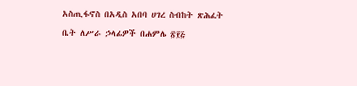አስጢፋኖስ በአዲስ አበባ ሀገረ ስብከት ጽሕፈት ቤት ለሥራ ኃላፊዎች በሐምሌ ፳፻፭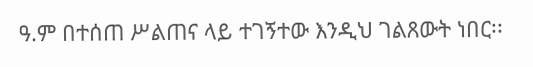ዓ.ም በተሰጠ ሥልጠና ላይ ተገኝተው እንዲህ ገልጸውት ነበር፡፡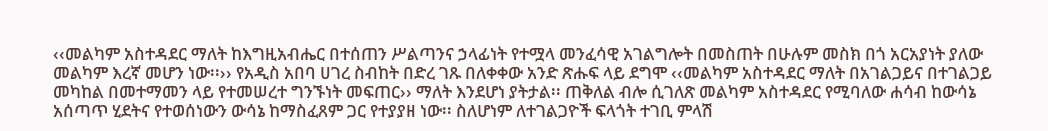‹‹መልካም አስተዳደር ማለት ከእግዚአብሔር በተሰጠን ሥልጣንና ኃላፊነት የተሟላ መንፈሳዊ አገልግሎት በመስጠት በሁሉም መስክ በጎ አርአያነት ያለው መልካም እረኛ መሆን ነው፡፡›› የአዲስ አበባ ሀገረ ስብከት በድረ ገጹ በለቀቀው አንድ ጽሑፍ ላይ ደግሞ ‹‹መልካም አስተዳደር ማለት በአገልጋይና በተገልጋይ መካከል በመተማመን ላይ የተመሠረተ ግንኙነት መፍጠር›› ማለት እንደሆነ ያትታል፡፡ ጠቅለል ብሎ ሲገለጽ መልካም አስተዳደር የሚባለው ሐሳብ ከውሳኔ አሰጣጥ ሂደትና የተወሰነውን ውሳኔ ከማስፈጸም ጋር የተያያዘ ነው፡፡ ስለሆነም ለተገልጋዮች ፍላጎት ተገቢ ምላሽ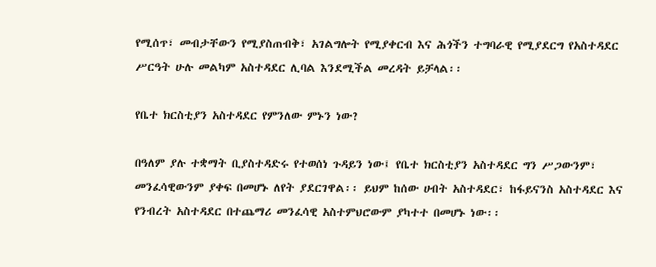የሚሰጥ፣ መብታቸውን የሚያስጠብቅ፣ አገልግሎት የሚያቀርብ እና ሕጎችን ተግባራዊ የሚያደርግ የአስተዳደር ሥርዓት ሁሉ መልካም አስተዳደር ሊባል እንደሚችል መረዳት ይቻላል፡፡

የቤተ ክርስቲያን አስተዳደር የምንለው ምኑን ነው?

በዓለም ያሉ ተቋማት ቢያስተዳድሩ የተወሰነ ጉዳይን ነው፤ የቤተ ክርስቲያን አስተዳደር ግን ሥጋውንም፣ መንፈሳዊውንም ያቀፍ በመሆኑ ለየት ያደርገዋል፡፡ ይህም ከሰው ሀብት አስተዳደር፣ ከፋይናንስ አስተዳደር እና የንብረት አስተዳደር በተጨማሪ መንፈሳዊ አስተምህሮውም ያካተተ በመሆኑ ነው፡፡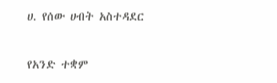ሀ. የሰው ሀብት አስተዳደር

የአንድ ተቋም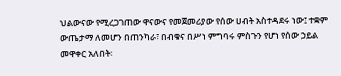ህልውናው የሚረጋገጠው ዋናውና የመጀመሪያው የሰው ሀብት አስተዳደሩ ነው፤ ተቋም ውጤታማ ለመሆን በጠንካራ፣ በብቁና በሥነ ምግባሩ ምስጉን የሆነ የሰው ኃይል መዋቀር አለበት፡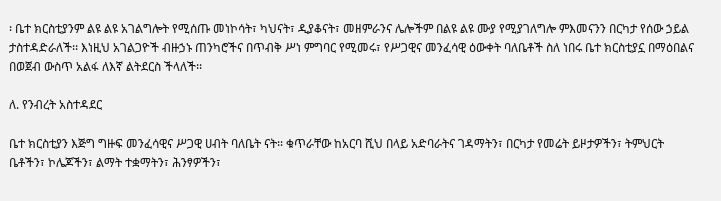፡ ቤተ ክርስቲያንም ልዩ ልዩ አገልግሎት የሚሰጡ መነኮሳት፣ ካህናት፣ ዲያቆናት፣ መዘምራንና ሌሎችም በልዩ ልዩ ሙያ የሚያገለግሎ ምእመናንን በርካታ የሰው ኃይል ታስተዳድራለች፡፡ እነዚህ አገልጋዮች ብዙኃኑ ጠንካሮችና በጥብቅ ሥነ ምግባር የሚመሩ፣ የሥጋዊና መንፈሳዊ ዕውቀት ባለቤቶች ስለ ነበሩ ቤተ ክርስቲያኗ በማዕበልና በወጀብ ውስጥ አልፋ ለእኛ ልትደርስ ችላለች፡፡

ለ. የንብረት አስተዳደር

ቤተ ክርስቲያን እጅግ ግዙፍ መንፈሳዊና ሥጋዊ ሀብት ባለቤት ናት፡፡ ቁጥራቸው ከአርባ ሺህ በላይ አድባራትና ገዳማትን፣ በርካታ የመሬት ይዞታዎችን፣ ትምህርት ቤቶችን፣ ኮሌጆችን፣ ልማት ተቋማትን፣ ሕንፃዎችን፣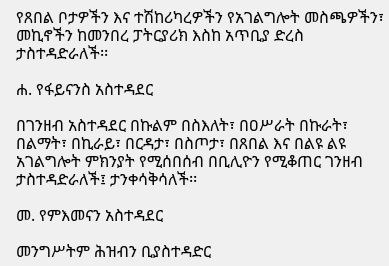የጸበል ቦታዎችን እና ተሽከሪካረዎችን የአገልግሎት መስጫዎችን፣ መኪኖችን ከመንበረ ፓትርያሪክ እስከ አጥቢያ ድረስ ታስተዳድራለች፡፡

ሐ. የፋይናንስ አስተዳደር

በገንዘብ አስተዳደር በኩልም በስእለት፣ በዐሥራት በኩራት፣ በልማት፣ በኪራይ፣ በርዳታ፣ በስጦታ፣ በጸበል እና በልዩ ልዩ አገልግሎት ምክንያት የሚሰበሰብ በቢሊዮን የሚቆጠር ገንዘብ ታስተዳድራለች፤ ታንቀሳቅሳለች፡፡

መ. የምእመናን አስተዳደር

መንግሥትም ሕዝብን ቢያስተዳድር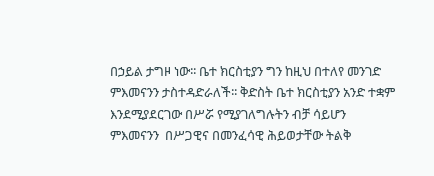በኃይል ታግዞ ነው፡፡ ቤተ ክርስቲያን ግን ከዚህ በተለየ መንገድ ምእመናንን ታስተዳድራለች፡፡ ቅድስት ቤተ ክርስቲያን አንድ ተቋም እንደሚያደርገው በሥሯ የሚያገለግሉትን ብቻ ሳይሆን ምእመናንን  በሥጋዊና በመንፈሳዊ ሕይወታቸው ትልቅ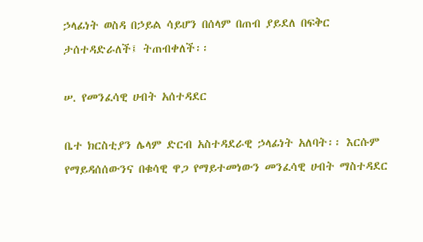ኃላፊነት ወስዳ በኃይል ሳይሆን በሰላም በጠብ ያይደለ በፍቅር ታሰተዳድራለች፤ ትጠብቀለች፡፡

ሠ. የመንፈሳዊ ሀብት አሰተዳደር

ቤተ ክርስቲያን ሌላም ድርብ አስተዳደራዊ ኃላፊነት አለባት፡፡ እርሱም የማይዳሰሰውንና በቁሳዊ ዋጋ የማይተመነውን መንፈሳዊ ሀብት ማስተዳደር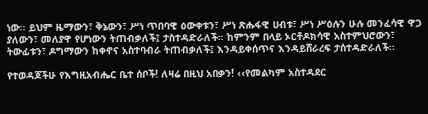ነው፡፡ ይህም ዜማውን፣ ቅኔውን፣ ሥነ ጥበባዊ ዕውቀቱን፣ ሥነ ጽሑፋዊ ሀብቱ፣ ሥነ ሥዕሉን ሁሉ መንፈሳዊ ዋጋ ያለውን፣ መለያዋ የሆነውን ትጠብቃለች፤ ታስተዳድራለች፡፡ ከምንም በላይ ኦርቶዶክሳዊ አስተምህሮውን፣ ትውፊቱን፣ ዶግማውን ከቀኖና አስተባብራ ትጠብቃለች፤ እንዳይቀሰጥና እንዳይሸራረፍ ታሰተዳድራለች፡፡

የተወዳጆችሁ የእግዚአብሔር ቤተ ሰቦች! ለዛሬ በዚህ አበቃን! ‹‹የመልካም አስተዳደር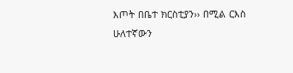እጦት በቤተ ክርስቲያን›› በሚል ርእስ ሁለተኛውን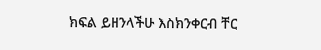ክፍል ይዘንላችሁ እስክንቀርብ ቸር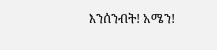እንሰንብት! አሜን!